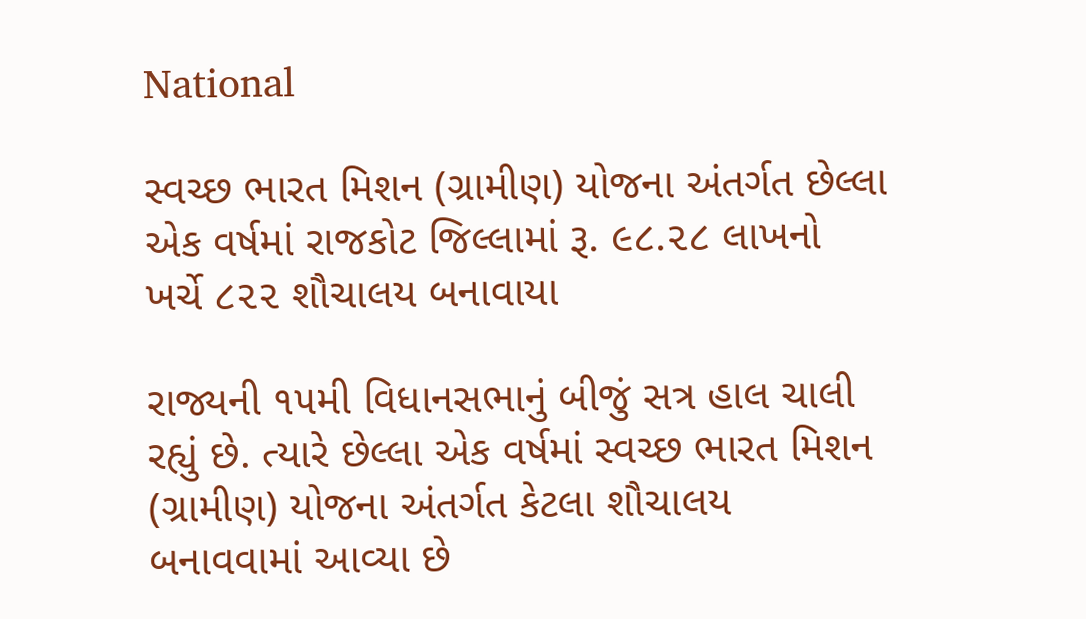National

સ્વચ્છ ભારત મિશન (ગ્રામીણ) યોજના અંતર્ગત છેલ્લા એક વર્ષમાં રાજકોટ જિલ્લામાં રૂ. ૯૮.૨૮ લાખનો ખર્ચે ૮૨૨ શૌચાલય બનાવાયા

રાજ્યની ૧૫મી વિધાનસભાનું બીજું સત્ર હાલ ચાલી રહ્યું છે. ત્યારે છેલ્લા એક વર્ષમાં સ્વચ્છ ભારત મિશન (ગ્રામીણ) યોજના અંતર્ગત કેટલા શૌચાલય બનાવવામાં આવ્યા છે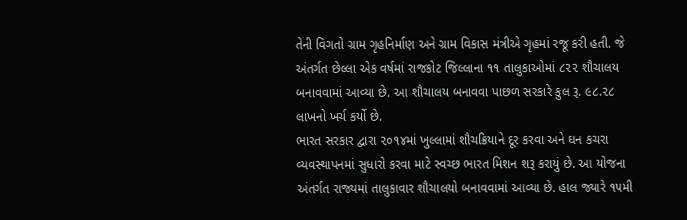તેની વિગતો ગ્રામ ગૃહનિર્માણ અને ગ્રામ વિકાસ મંત્રીએ ગૃહમાં રજૂ કરી હતી. જે અંતર્ગત છેલ્લા એક વર્ષમાં રાજકોટ જિલ્લાના ૧૧ તાલુકાઓમાં ૮૨૨ શૌચાલય બનાવવામાં આવ્યા છે. આ શૌચાલય બનાવવા પાછળ સરકારે કુલ રૂ. ૯૮.૨૮ લાખનો ખર્ચ કર્યો છે.
ભારત સરકાર દ્વારા ૨૦૧૪માં ખુલ્લામાં શૌચક્રિયાને દૂર કરવા અને ઘન કચરા વ્યવસ્થાપનમાં સુધારો કરવા માટે સ્વચ્છ ભારત મિશન શરૂ કરાયું છે. આ યોજના અંતર્ગત રાજ્યમાં તાલુકાવાર શૌચાલયો બનાવવામાં આવ્યા છે. હાલ જ્યારે ૧૫મી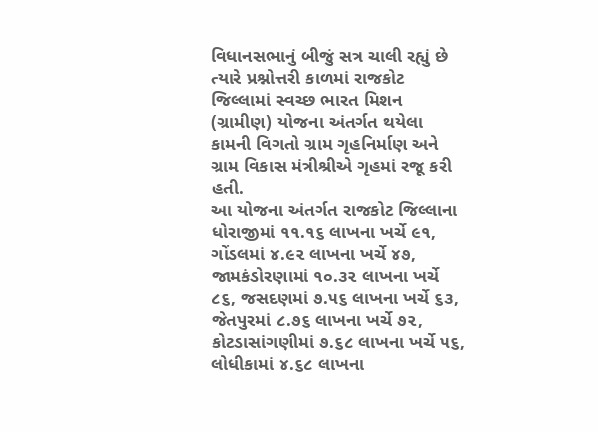વિધાનસભાનું બીજું સત્ર ચાલી રહ્યું છે ત્યારે પ્રશ્નોત્તરી કાળમાં રાજકોટ જિલ્લામાં સ્વચ્છ ભારત મિશન (ગ્રામીણ) યોજના અંતર્ગત થયેલા કામની વિગતો ગ્રામ ગૃહનિર્માણ અને ગ્રામ વિકાસ મંત્રીશ્રીએ ગૃહમાં રજૂ કરી હતી.
આ યોજના અંતર્ગત રાજકોટ જિલ્લાના ધોરાજીમાં ૧૧.૧૬ લાખના ખર્ચે ૯૧, ગોંડલમાં ૪.૯૨ લાખના ખર્ચે ૪૭, જામકંડોરણામાં ૧૦.૩૨ લાખના ખર્ચે ૮૬, જસદણમાં ૭.૫૬ લાખના ખર્ચે ૬૩, જેતપુરમાં ૮.૭૬ લાખના ખર્ચે ૭૨, કોટડાસાંગણીમાં ૭.૬૮ લાખના ખર્ચે ૫૬, લોધીકામાં ૪.૬૮ લાખના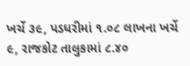ખર્ચે ૩૯, પડધરીમાં ૧.૦૮ લાખના ખર્ચે ૯, રાજકોટ તાલુકામાં ૮.૪૦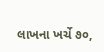લાખના ખર્ચે ૭૦,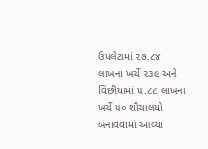ઉપલેટામાં ૨૭.૮૪ લાખના ખર્ચે ૨૩૯ અને વિંછીયામાં ૫.૮૮ લાખના ખર્ચે ૫૦ શૌચાલયો બનાવવામાં આવ્યા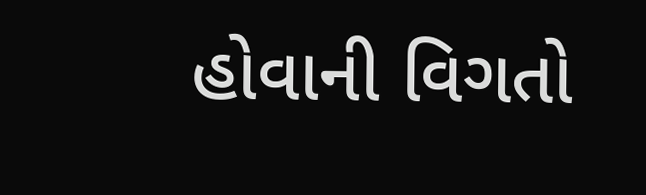હોવાની વિગતો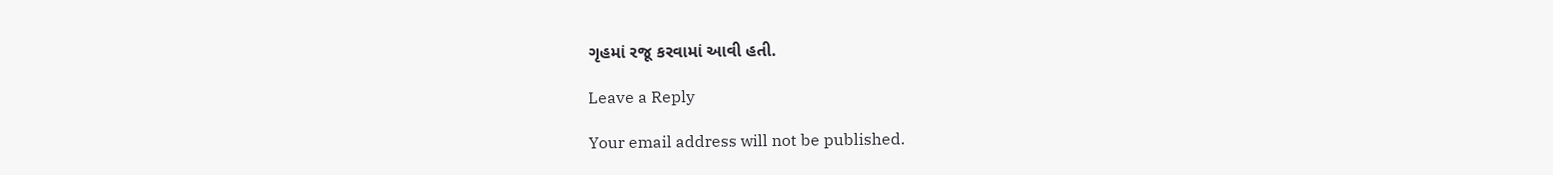ગૃહમાં રજૂ કરવામાં આવી હતી.

Leave a Reply

Your email address will not be published.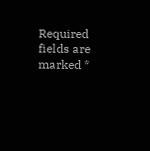Required fields are marked *